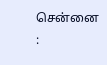சென்னை :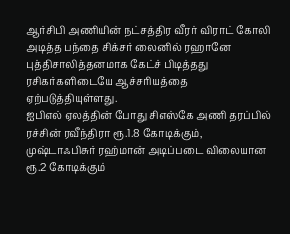ஆர்சிபி அணியின் நட்சத்திர வீரர் விராட் கோலி அடித்த பந்தை சிக்சர் லைனில் ரஹானே புத்திசாலித்தனமாக கேட்ச் பிடித்தது ரசிகர்களிடையே ஆச்சரியத்தை ஏற்படுத்தியுள்ளது.
ஐபிஎல் ஏலத்தின் போது சிஎஸ்கே அணி தரப்பில் ரச்சின் ரவீந்திரா ரூ.1.8 கோடிக்கும், முஷ்டாஃபிசுர் ரஹ்மான் அடிப்படை விலையான ரூ.2 கோடிக்கும்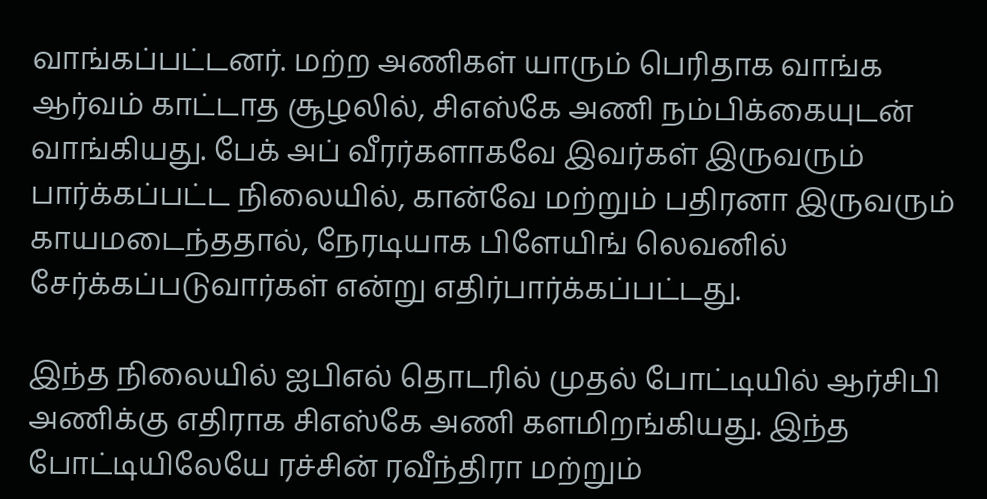வாங்கப்பட்டனர். மற்ற அணிகள் யாரும் பெரிதாக வாங்க ஆர்வம் காட்டாத சூழலில், சிஎஸ்கே அணி நம்பிக்கையுடன் வாங்கியது. பேக் அப் வீரர்களாகவே இவர்கள் இருவரும் பார்க்கப்பட்ட நிலையில், கான்வே மற்றும் பதிரனா இருவரும் காயமடைந்ததால், நேரடியாக பிளேயிங் லெவனில் சேர்க்கப்படுவார்கள் என்று எதிர்பார்க்கப்பட்டது.

இந்த நிலையில் ஐபிஎல் தொடரில் முதல் போட்டியில் ஆர்சிபி அணிக்கு எதிராக சிஎஸ்கே அணி களமிறங்கியது. இந்த போட்டியிலேயே ரச்சின் ரவீந்திரா மற்றும்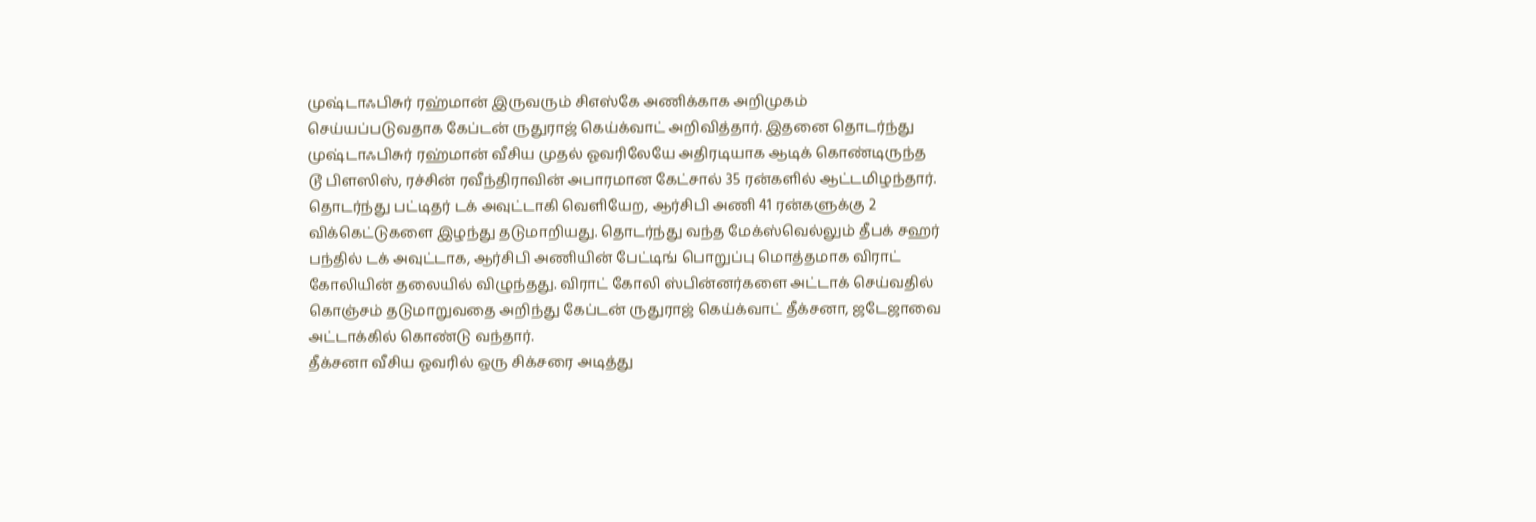முஷ்டாஃபிசுர் ரஹ்மான் இருவரும் சிஎஸ்கே அணிக்காக அறிமுகம் செய்யப்படுவதாக கேப்டன் ருதுராஜ் கெய்க்வாட் அறிவித்தார். இதனை தொடர்ந்து முஷ்டாஃபிசுர் ரஹ்மான் வீசிய முதல் ஓவரிலேயே அதிரடியாக ஆடிக் கொண்டிருந்த டூ பிளஸிஸ், ரச்சின் ரவீந்திராவின் அபாரமான கேட்சால் 35 ரன்களில் ஆட்டமிழந்தார்.
தொடர்ந்து பட்டிதர் டக் அவுட்டாகி வெளியேற, ஆர்சிபி அணி 41 ரன்களுக்கு 2 விக்கெட்டுகளை இழந்து தடுமாறியது. தொடர்ந்து வந்த மேக்ஸ்வெல்லும் தீபக் சஹர் பந்தில் டக் அவுட்டாக, ஆர்சிபி அணியின் பேட்டிங் பொறுப்பு மொத்தமாக விராட் கோலியின் தலையில் விழுந்தது. விராட் கோலி ஸ்பின்னர்களை அட்டாக் செய்வதில் கொஞ்சம் தடுமாறுவதை அறிந்து கேப்டன் ருதுராஜ் கெய்க்வாட் தீக்சனா, ஜடேஜாவை அட்டாக்கில் கொண்டு வந்தார்.
தீக்சனா வீசிய ஓவரில் ஒரு சிக்சரை அடித்து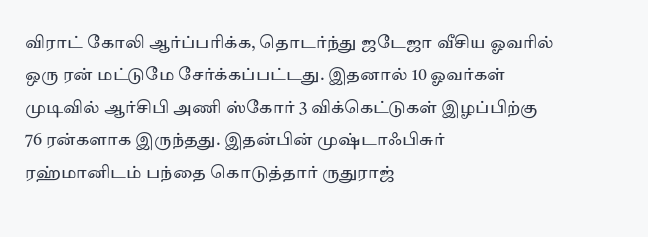விராட் கோலி ஆர்ப்பரிக்க, தொடர்ந்து ஜடேஜா வீசிய ஓவரில் ஒரு ரன் மட்டுமே சேர்க்கப்பட்டது. இதனால் 10 ஓவர்கள் முடிவில் ஆர்சிபி அணி ஸ்கோர் 3 விக்கெட்டுகள் இழப்பிற்கு 76 ரன்களாக இருந்தது. இதன்பின் முஷ்டாஃபிசுர் ரஹ்மானிடம் பந்தை கொடுத்தார் ருதுராஜ்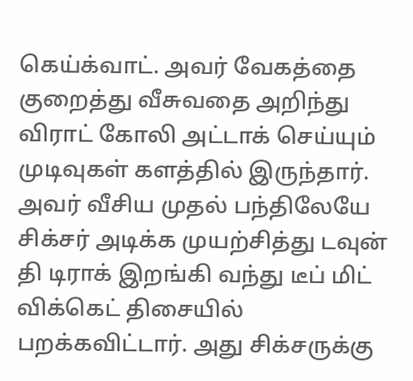கெய்க்வாட். அவர் வேகத்தை குறைத்து வீசுவதை அறிந்து விராட் கோலி அட்டாக் செய்யும் முடிவுகள் களத்தில் இருந்தார்.
அவர் வீசிய முதல் பந்திலேயே சிக்சர் அடிக்க முயற்சித்து டவுன் தி டிராக் இறங்கி வந்து டீப் மிட் விக்கெட் திசையில் பறக்கவிட்டார். அது சிக்சருக்கு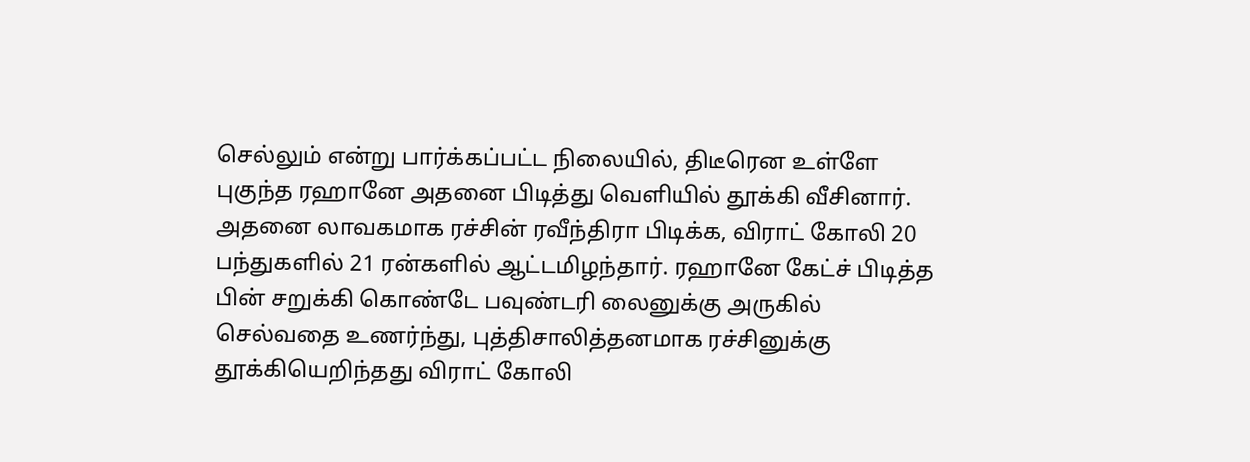செல்லும் என்று பார்க்கப்பட்ட நிலையில், திடீரென உள்ளே புகுந்த ரஹானே அதனை பிடித்து வெளியில் தூக்கி வீசினார். அதனை லாவகமாக ரச்சின் ரவீந்திரா பிடிக்க, விராட் கோலி 20 பந்துகளில் 21 ரன்களில் ஆட்டமிழந்தார். ரஹானே கேட்ச் பிடித்த பின் சறுக்கி கொண்டே பவுண்டரி லைனுக்கு அருகில் செல்வதை உணர்ந்து, புத்திசாலித்தனமாக ரச்சினுக்கு தூக்கியெறிந்தது விராட் கோலி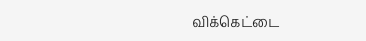விக்கெட்டை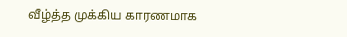வீழ்த்த முக்கிய காரணமாக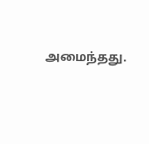அமைந்தது.